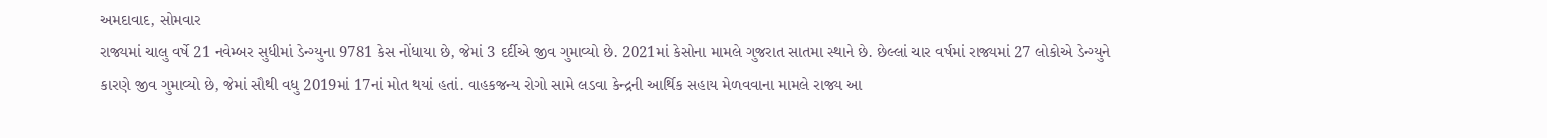અમદાવાદ, સોમવાર
રાજ્યમાં ચાલુ વર્ષે 21 નવેમ્બર સુધીમાં ડેન્ગ્યુના 9781 કેસ નોંધાયા છે, જેમાં 3 દર્દીએ જીવ ગુમાવ્યો છે. 2021માં કેસોના મામલે ગુજરાત સાતમા સ્થાને છે. છેલ્લાં ચાર વર્ષમાં રાજ્યમાં 27 લોકોએ ડેન્ગ્યુને કારણે જીવ ગુમાવ્યો છે, જેમાં સૌથી વધુ 2019માં 17નાં મોત થયાં હતાં. વાહકજન્ય રોગો સામે લડવા કેન્દ્રની આર્થિક સહાય મેળવવાના મામલે રાજ્ય આ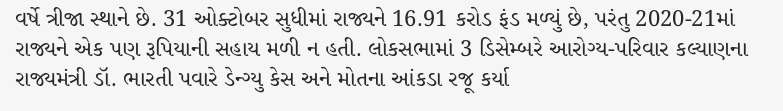વર્ષે ત્રીજા સ્થાને છે. 31 ઓક્ટોબર સુધીમાં રાજ્યને 16.91 કરોડ ફંડ મળ્યું છે, પરંતુ 2020-21માં રાજ્યને એક પણ રૂપિયાની સહાય મળી ન હતી. લોકસભામાં 3 ડિસેમ્બરે આરોગ્ય-પરિવાર કલ્યાણના રાજ્યમંત્રી ડૉ. ભારતી પવારે ડેન્ગ્યુ કેસ અને મોતના આંકડા રજૂ કર્યા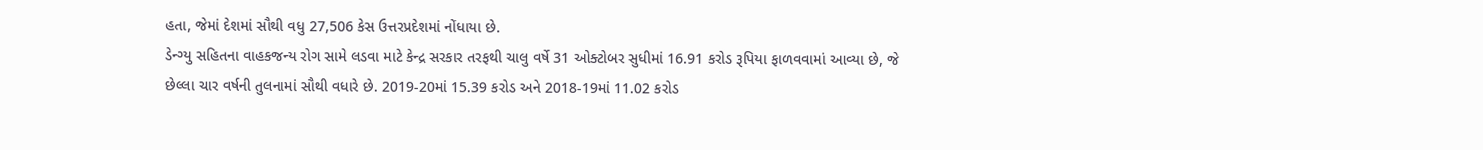હતા, જેમાં દેશમાં સૌથી વધુ 27,506 કેસ ઉત્તરપ્રદેશમાં નોંધાયા છે.
ડેન્ગ્યુ સહિતના વાહકજન્ય રોગ સામે લડવા માટે કેન્દ્ર સરકાર તરફથી ચાલુ વર્ષે 31 ઓક્ટોબર સુધીમાં 16.91 કરોડ રૂપિયા ફાળવવામાં આવ્યા છે, જે છેલ્લા ચાર વર્ષની તુલનામાં સૌથી વધારે છે. 2019-20માં 15.39 કરોડ અને 2018-19માં 11.02 કરોડ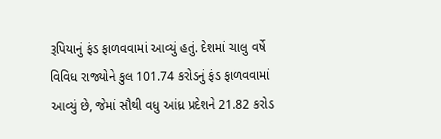રૂપિયાનું ફંડ ફાળવવામાં આવ્યું હતું. દેશમાં ચાલુ વર્ષે વિવિધ રાજ્યોને કુલ 101.74 કરોડનું ફંડ ફાળવવામાં આવ્યું છે, જેમાં સૌથી વધુ આંધ્ર પ્રદેશને 21.82 કરોડ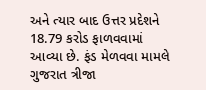અને ત્યાર બાદ ઉત્તર પ્રદેશને 18.79 કરોડ ફાળવવામાં આવ્યા છે. ફંડ મેળવવા મામલે ગુજરાત ત્રીજા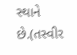સ્થાને છે.(તસ્વીર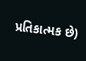પ્રતિકાત્મક છે)